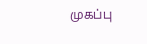முகப்பு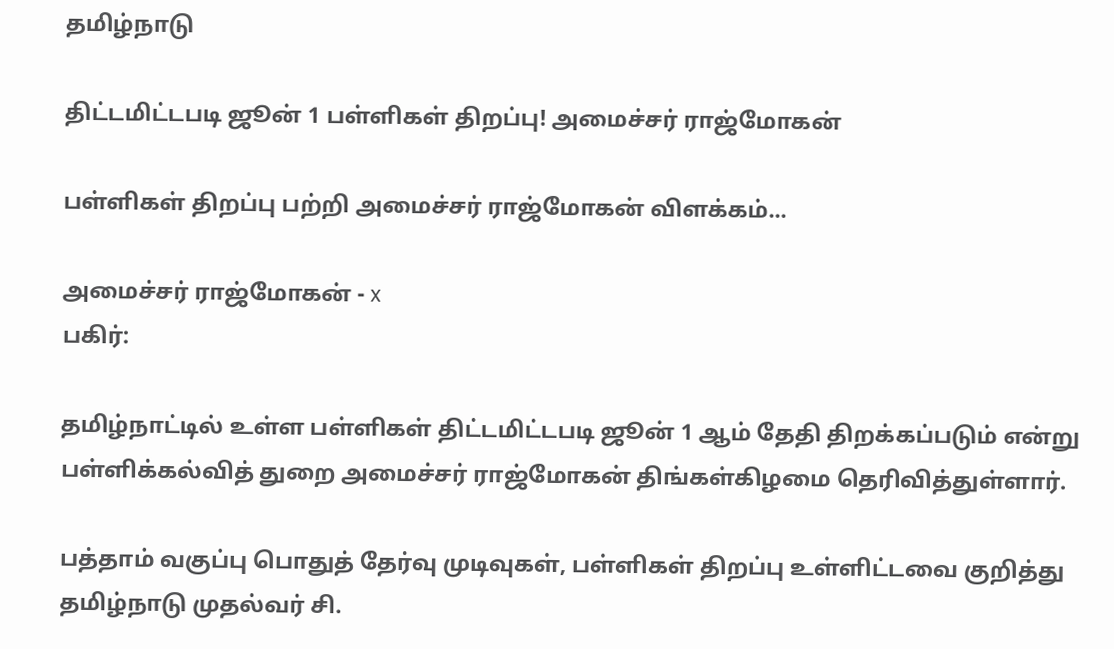தமிழ்நாடு

திட்டமிட்டபடி ஜூன் 1 பள்ளிகள் திறப்பு! அமைச்சர் ராஜ்மோகன்

பள்ளிகள் திறப்பு பற்றி அமைச்சர் ராஜ்மோகன் விளக்கம்...

அமைச்சர் ராஜ்மோகன் - x
பகிர்:

தமிழ்நாட்டில் உள்ள பள்ளிகள் திட்டமிட்டபடி ஜூன் 1 ஆம் தேதி திறக்கப்படும் என்று பள்ளிக்கல்வித் துறை அமைச்சர் ராஜ்மோகன் திங்கள்கிழமை தெரிவித்துள்ளார்.

பத்தாம் வகுப்பு பொதுத் தேர்வு முடிவுகள், பள்ளிகள் திறப்பு உள்ளிட்டவை குறித்து தமிழ்நாடு முதல்வர் சி.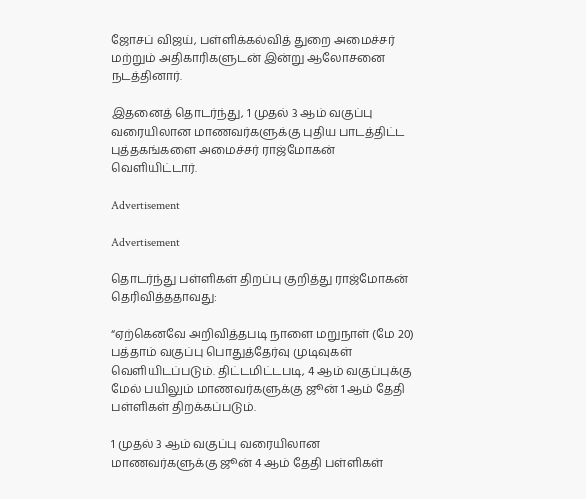ஜோசப் விஜய், பள்ளிக்கல்வித் துறை அமைச்சர் மற்றும் அதிகாரிகளுடன் இன்று ஆலோசனை நடத்தினார்.

இதனைத் தொடர்ந்து, 1 முதல் 3 ஆம் வகுப்பு வரையிலான மாணவர்களுக்கு புதிய பாடத்திட்ட புத்தகங்களை அமைச்சர் ராஜ்மோகன் வெளியிட்டார்.

Advertisement

Advertisement

தொடர்ந்து பள்ளிகள் திறப்பு குறித்து ராஜ்மோகன் தெரிவித்ததாவது:

“ஏற்கெனவே அறிவித்தபடி நாளை மறுநாள் (மே 20) பத்தாம் வகுப்பு பொதுத்தேர்வு முடிவுகள் வெளியிடப்படும். திட்டமிட்டபடி, 4 ஆம் வகுப்புக்கு மேல் பயிலும் மாணவர்களுக்கு ஜூன் 1 ஆம் தேதி பள்ளிகள் திறக்கப்படும்.

1 முதல் 3 ஆம் வகுப்பு வரையிலான மாணவர்களுக்கு ஜூன் 4 ஆம் தேதி பள்ளிகள்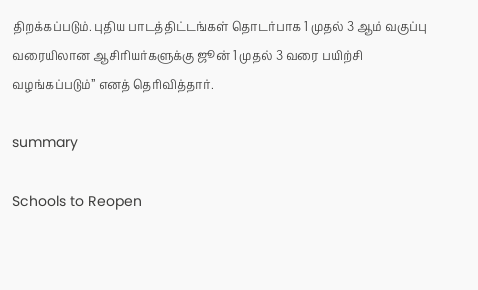திறக்கப்படும். புதிய பாடத்திட்டங்கள் தொடர்பாக 1 முதல் 3 ஆம் வகுப்பு வரையிலான ஆசிரியர்களுக்கு ஜூன் 1 முதல் 3 வரை பயிற்சி வழங்கப்படும்” எனத் தெரிவித்தார்.

summary

Schools to Reopen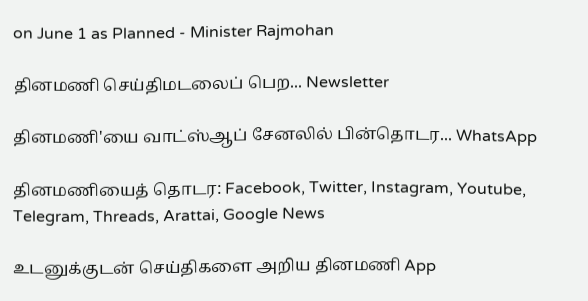on June 1 as Planned - Minister Rajmohan

தினமணி செய்திமடலைப் பெற... Newsletter

தினமணி'யை வாட்ஸ்ஆப் சேனலில் பின்தொடர... WhatsApp

தினமணியைத் தொடர: Facebook, Twitter, Instagram, Youtube, Telegram, Threads, Arattai, Google News

உடனுக்குடன் செய்திகளை அறிய தினமணி App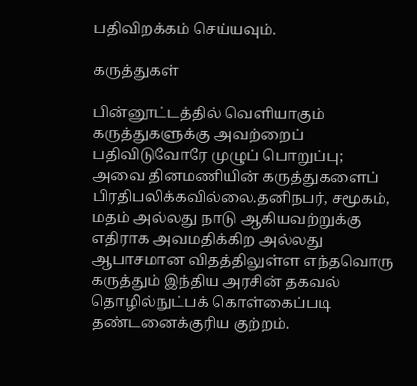பதிவிறக்கம் செய்யவும்.

கருத்துகள்

பின்னூட்டத்தில் வெளியாகும் கருத்துகளுக்கு அவற்றைப் பதிவிடுவோரே முழுப் பொறுப்பு; அவை தினமணியின் கருத்துகளைப் பிரதிபலிக்கவில்லை.தனிநபர், சமூகம், மதம் அல்லது நாடு ஆகியவற்றுக்கு எதிராக அவமதிக்கிற அல்லது ஆபாசமான விதத்திலுள்ள எந்தவொரு கருத்தும் இந்திய அரசின் தகவல் தொழில்நுட்பக் கொள்கைப்படி தண்டனைக்குரிய குற்றம்.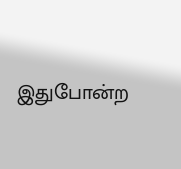இதுபோன்ற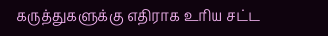கருத்துகளுக்கு எதிராக உரிய சட்ட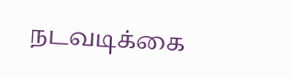நடவடிக்கை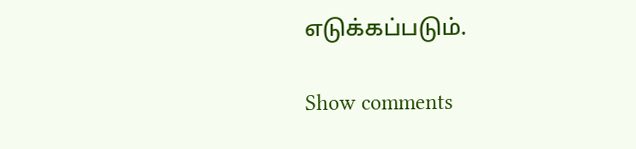எடுக்கப்படும்.

Show comments